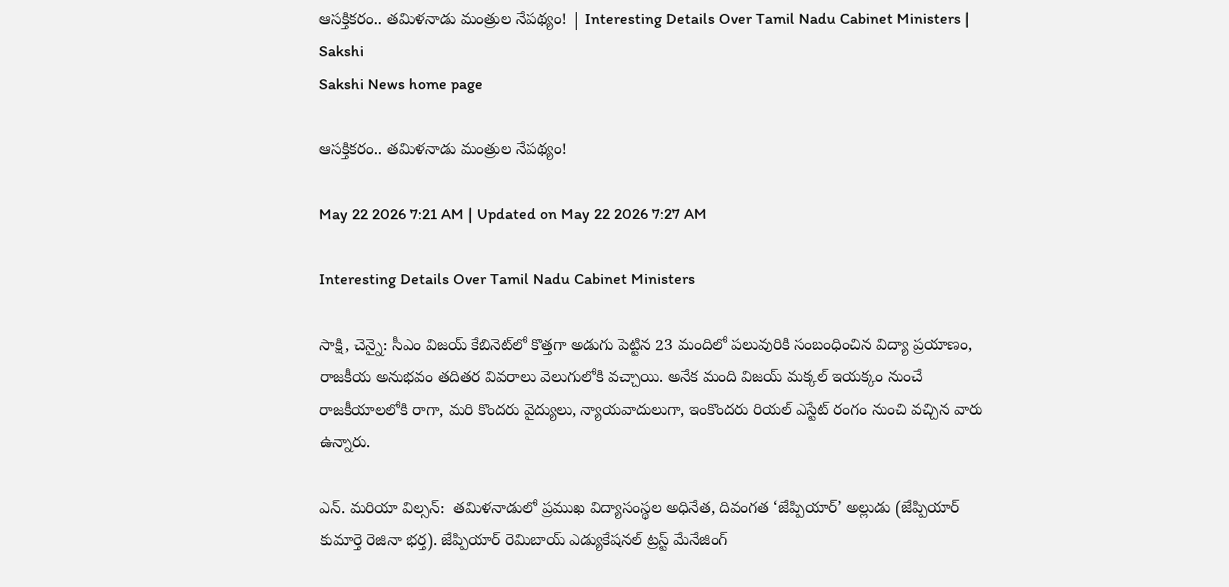ఆసక్తికరం.. తమిళనాడు మంత్రుల నేపథ్యం! | Interesting Details Over Tamil Nadu Cabinet Ministers | Sakshi
Sakshi News home page

ఆసక్తికరం.. తమిళనాడు మంత్రుల నేపథ్యం!

May 22 2026 7:21 AM | Updated on May 22 2026 7:27 AM

Interesting Details Over Tamil Nadu Cabinet Ministers

సాక్షి, చెన్నై: సీఎం విజయ్‌ కేబినెట్‌లో కొత్తగా అడుగు పెట్టిన 23 మందిలో పలువురికి సంబంధించిన విద్యా ప్రయాణం, రాజకీయ అనుభవం తదితర వివరాలు వెలుగులోకి వచ్చాయి. అనేక మంది విజయ్‌ మక్కల్‌ ఇయక్కం నుంచే రాజకీయాలలోకి రాగా, మరి కొందరు వైద్యులు, న్యాయవాదులుగా, ఇంకొందరు రియల్‌ ఎస్టేట్‌ రంగం నుంచి వచ్చిన వారు ఉన్నారు.

ఎన్‌. మరియా విల్సన్‌:  తమిళనాడులో ప్రముఖ విద్యాసంస్థల అధినేత, దివంగత ‘జేప్పియార్‌’ అల్లుడు (జేప్పియార్‌ కుమార్తె రెజినా భర్త). జేప్పియార్‌ రెమిబాయ్‌ ఎడ్యుకేషనల్‌ ట్రస్ట్‌ మేనేజింగ్‌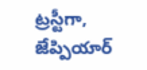ట్రస్టీగా, జేప్పియార్‌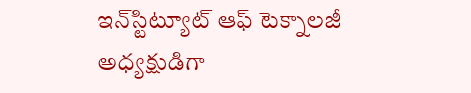ఇన్‌స్టిట్యూట్‌ ఆఫ్‌ టెక్నాలజీ అధ్యక్షుడిగా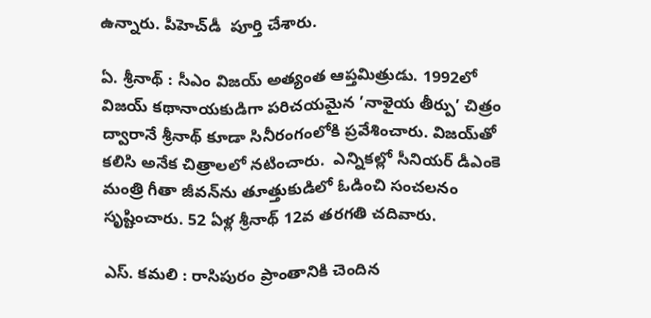ఉన్నారు. పీహెచ్‌డీ  పూర్తి చేశారు.

ఏ. శ్రీనాథ్‌ : సీఎం విజయ్‌ అత్యంత ఆప్తమిత్రుడు. 1992లో విజయ్‌ కథానాయకుడిగా పరిచయమైన ’నాళైయ తీర్పు’ చిత్రం ద్వారానే శ్రీనాథ్‌ కూడా సినీరంగంలోకి ప్రవేశించారు. విజయ్‌తో కలిసి అనేక చిత్రాలలో నటించారు.  ఎన్నికల్లో సీనియర్‌ డీఎంకె మంత్రి గీతా జీవన్‌ను తూత్తుకుడిలో ఓడించి సంచలనం సృష్టించారు. 52 ఏళ్ల శ్రీనాథ్‌ 12వ తరగతి చదివారు.

ఎస్‌. కమలి : రాసిపురం ప్రాంతానికి చెందిన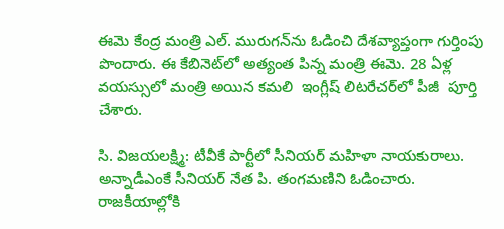ఈమె కేంద్ర మంత్రి ఎల్‌. మురుగన్‌ను ఓడించి దేశవ్యాప్తంగా గుర్తింపు పొందారు. ఈ కేబినెట్‌లో అత్యంత పిన్న మంత్రి ఈమె. 28 ఏళ్ల వయస్సులో మంత్రి అయిన కమలి  ఇంగ్లీష్‌ లిటరేచర్‌లో పీజీ  పూర్తి చేశారు.

సి. విజయలక్ష్మి: టీవీకే పార్టీలో సీనియర్‌ మహిళా నాయకురాలు. అన్నాడీఎంకే సీనియర్‌ నేత పి. తంగమణిని ఓడించారు. రాజకీయాల్లోకి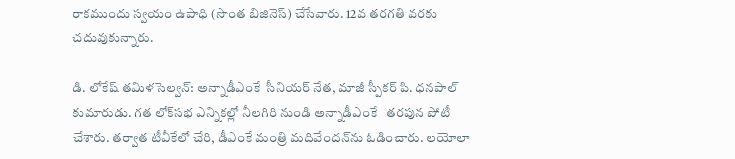రాకముందు స్వయం ఉపాధి (సొంత బిజినెస్‌) చేసేవారు. 12వ తరగతి వరకు చదువుకున్నారు.

డి. లోకేష్‌ తమిళసెల్వన్‌: అన్నాడీఎంకే  సీనియర్‌ నేత, మాజీ స్పీకర్‌ పి. ధనపాల్‌ కుమారుడు. గత లోక్‌సభ ఎన్నికల్లో నీలగిరి నుండి అన్నాడీఎంకే   తరపున పోటీ చేశారు. తర్వాత టీవీకేలో చేరి, డీఎంకే మంత్రి మదివేందన్‌ను ఓడించారు. లయోలా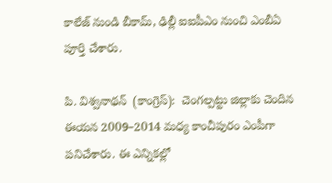కాలేజ్‌ నుండి బీకామ్, ఢిల్లీ ఐఐపీఎం నుంచి ఎంబీఏ పూర్తి చేశారు.

పి. విశ్వనాథన్‌  (కాంగ్రెస్‌):  చెంగల్పట్టు జిల్లాకు చెందిన ఈయన 2009–2014 మధ్య కాంచీపురం ఎంపీగా పనిచేశారు. ఈ ఎన్నికల్లో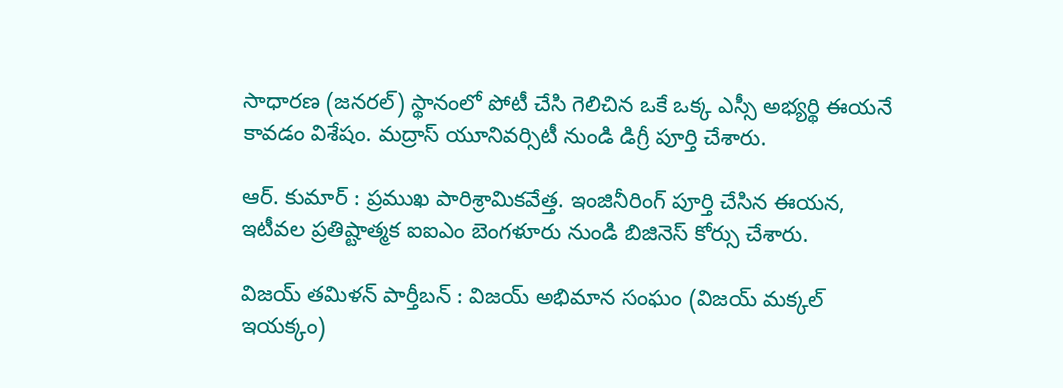సాధారణ (జనరల్‌) స్థానంలో పోటీ చేసి గెలిచిన ఒకే ఒక్క ఎస్సీ అభ్యర్థి ఈయనే కావడం విశేషం. మద్రాస్‌ యూనివర్సిటీ నుండి డిగ్రీ పూర్తి చేశారు.

ఆర్‌. కుమార్‌ : ప్రముఖ పారిశ్రామికవేత్త. ఇంజినీరింగ్‌ పూర్తి చేసిన ఈయన, ఇటీవల ప్రతిష్టాత్మక ఐఐఎం బెంగళూరు నుండి బిజినెస్‌ కోర్సు చేశారు.

విజయ్‌ తమిళన్‌ పార్తీబన్‌ : విజయ్‌ అభిమాన సంఘం (విజయ్‌ మక్కల్‌ ఇయక్కం)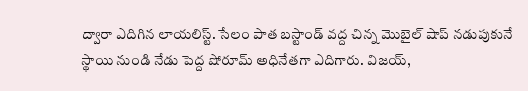ద్వారా ఎదిగిన లాయలిస్ట్‌. సేలం పాత బస్టాండ్‌ వద్ద చిన్న మొబైల్‌ షాప్‌ నడుపుకునే స్థాయి నుండి నేడు పెద్ద షోరూమ్‌ అధినేతగా ఎదిగారు. విజయ్,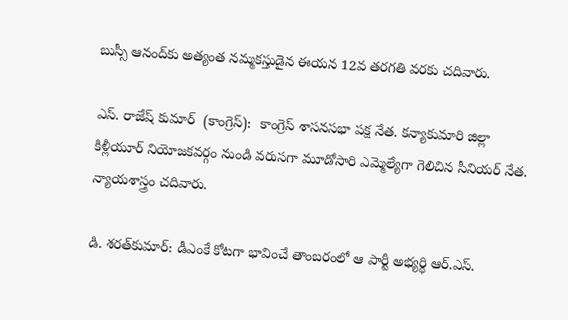బుస్సీ ఆనంద్‌కు అత్యంత నమ్మకస్తుడైన ఈయన 12వ తరగతి వరకు చదివారు.

ఎస్‌. రాజేష్‌ కుమార్‌  (కాంగ్రెస్‌):  కాంగ్రెస్‌ శాసనసభా పక్ష నేత. కన్యాకుమారి జిల్లా కిళ్లీయూర్‌ నియోజకవర్గం నుండి వరుసగా మూడోసారి ఎమ్మెల్యేగా గెలిచిన సీనియర్‌ నేత. న్యాయశాస్త్రం చదివారు.

డి. శరత్‌కుమార్‌: డీఎంకే కోటగా భావించే తాంబరంలో ఆ పార్టీ అభ్యర్థి ఆర్‌.ఎస్‌.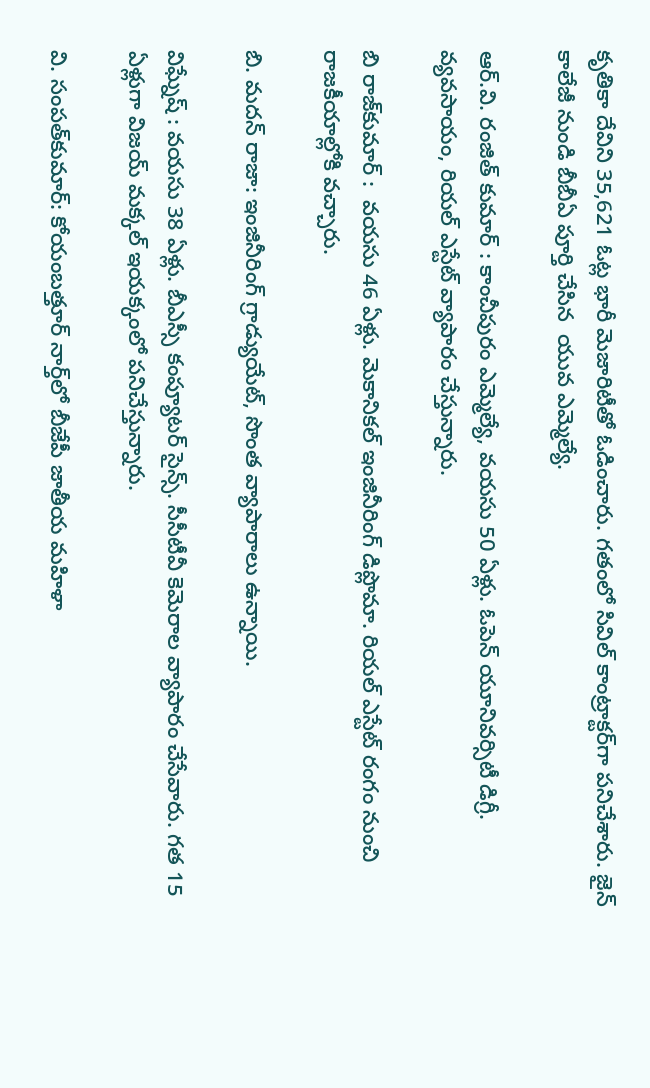కృతికా దేవిని 35,621 ఓట్ల భారీ మెజారిటీతో ఓడించారు. గతంలో సివిల్‌ కాంట్రాక్టర్‌గా పనిచేశారు. జైన్‌ కాలేజీ నుండి బీబీఏ పూర్తి చేసిన  యువ ఎమ్మెల్యే.

ఆర్‌.వి. రంజిత్‌ కుమార్‌ : కాంచీపురం ఎమ్మెల్యే, వయసు 50 ఏళ్లు. ఓపెన్‌ యూనివర్సిటీ డిగ్రీ. వ్యవసాయం, రియల్‌ ఎస్టేట్‌ వ్యాపారం చేస్తున్నారు.

బి రాజ్‌కుమార్‌ :  వయసు 46 ఏళ్లు. మెకానికల్‌ ఇంజినీరింగ్‌ డిప్లొమా. రియల్‌ ఎస్టేట్‌ రంగం నుంచి రాజకీయాల్లోకి వచ్చారు.

బి. మదన్‌ రాజా: ఇంజినీరింగ్‌ గ్రాడ్యుయేట్, సొంత వ్యాపారాలు ఉన్నాయి.

విఘ్నేష్‌ : వయసు 38 ఏళ్లు. బీఎస్సీ కంప్యూటర్‌ సైన్స్‌. సీసీటీవీ కెమెరాల వ్యాపారం చేసేవారు. గత 15 ఏళ్లుగా విజయ్‌ మక్కల్‌ ఇయక్కంలో పనిచేస్తున్నారు.

వి. సంపత్‌కుమార్‌: కోయంబత్తూర్‌ నార్త్‌లో బీజేపీ జాతీయ మహిళా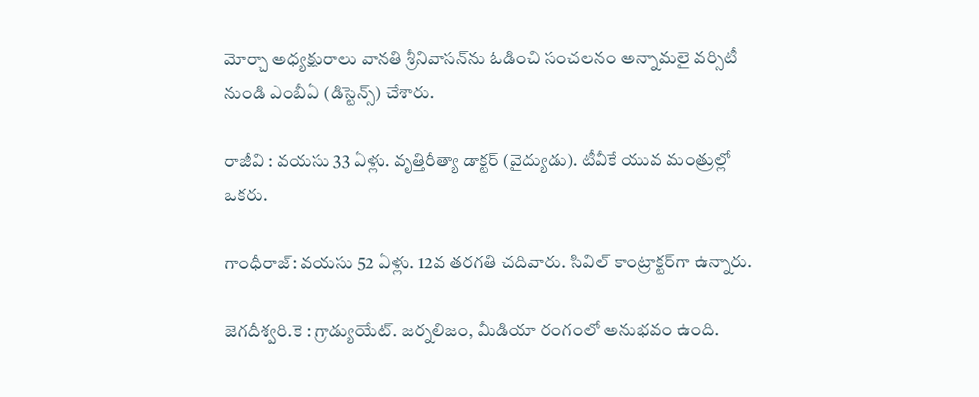మోర్చా అధ్యక్షురాలు వానతి శ్రీనివాసన్‌ను ఓడించి సంచలనం అన్నామలై వర్సిటీ నుండి ఎంబీఏ (డిస్టెన్స్‌) చేశారు.

రాజీవి : వయసు 33 ఏళ్లు. వృత్తిరీత్యా డాక్టర్‌ (వైద్యుడు). టీవీకే యువ మంత్రుల్లో ఒకరు.

గాంధీరాజ్‌: వయసు 52 ఏళ్లు. 12వ తరగతి చదివారు. సివిల్‌ కాంట్రాక్టర్‌గా ఉన్నారు.

జెగదీశ్వరి.కె : గ్రాడ్యుయేట్‌. జర్నలిజం, మీడియా రంగంలో అనుభవం ఉంది.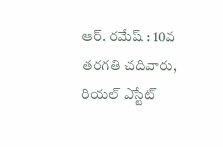ఆర్‌. రమేష్‌ : 10వ తరగతి చదివారు, రియల్‌ ఎస్టేట్‌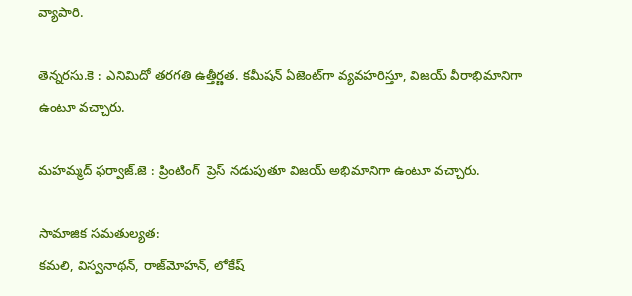వ్యాపారి.

తెన్నరసు.కె : ఎనిమిదో తరగతి ఉత్తీర్ణత. కమీషన్‌ ఏజెంట్‌గా వ్యవహరిస్తూ, విజయ్‌ వీరాభిమానిగా ఉంటూ వచ్చారు.

మహమ్మద్‌ ఫర్వాజ్‌.జె : ప్రింటింగ్‌  ప్రెస్‌ నడుపుతూ విజయ్‌ అభిమానిగా ఉంటూ వచ్చారు.

సామాజిక సమతుల్యత:
కమలి, విస్వనాథన్, రాజ్‌మోహన్, లోకేష్‌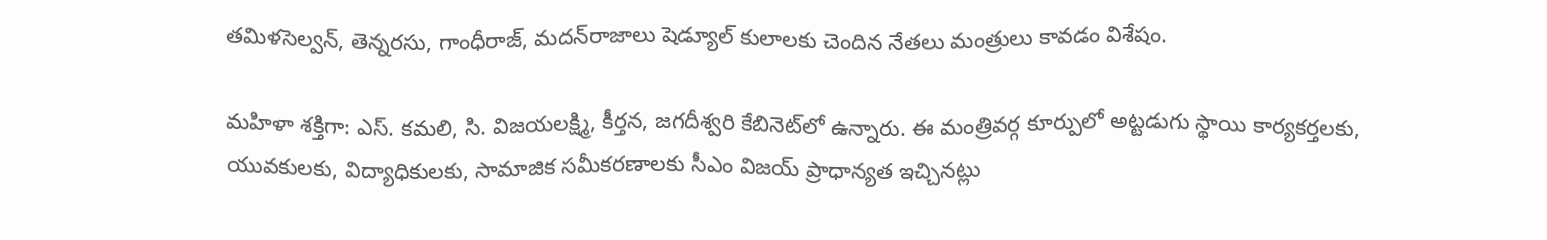తమిళసెల్వన్, తెన్నరసు, గాంధీరాజ్, మదన్‌రాజాలు షెడ్యూల్‌ కులాలకు చెందిన నేతలు మంత్రులు కావడం విశేషం.

మహిళా శక్తిగా: ఎస్‌. కమలి, సి. విజయలక్ష్మి, కీర్తన, జగదీశ్వరి కేబినెట్‌లో ఉన్నారు. ఈ మంత్రివర్గ కూర్పులో అట్టడుగు స్థాయి కార్యకర్తలకు, యువకులకు, విద్యాధికులకు, సామాజిక సమీకరణాలకు సీఎం విజయ్‌ ప్రాధాన్యత ఇచ్చినట్లు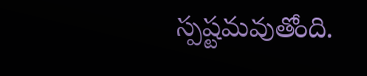స్పష్టమవుతోంది.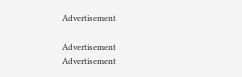Advertisement

Advertisement
Advertisement